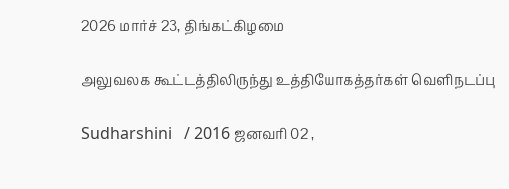2026 மார்ச் 23, திங்கட்கிழமை

அலுவலக கூட்டத்திலிருந்து உத்தியோகத்தர்கள் வெளிநடப்பு

Sudharshini   / 2016 ஜனவரி 02 ,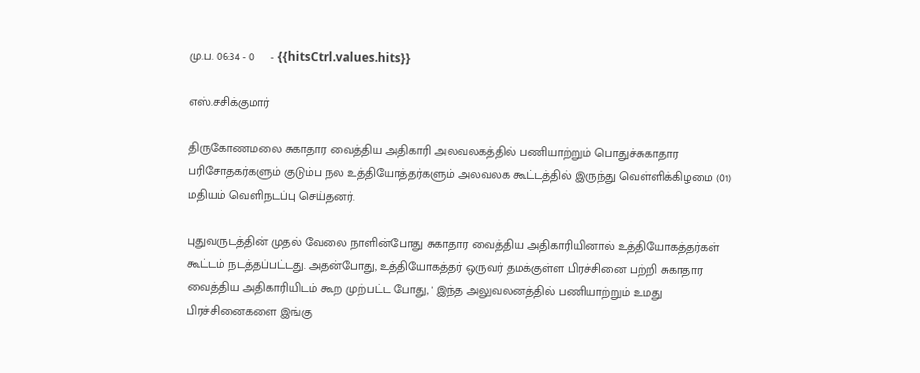மு.ப. 06:34 - 0     - {{hitsCtrl.values.hits}}

எஸ்.சசிக்குமார்

திருகோணமலை சுகாதார வைத்திய அதிகாரி அலவலகத்தில் பணியாற்றும் பொதுச்சுகாதார பரிசோதகர்களும் குடும்ப நல உத்தியோத்தர்களும் அலவலக கூட்டத்தில் இருந்து வெள்ளிக்கிழமை (01) மதியம் வெளிநடப்பு செய்தனர்.

புதுவருடத்தின் முதல் வேலை நாளின்போது சுகாதார வைத்திய அதிகாரியினால் உத்தியோகத்தர்கள் கூட்டம் நடத்தப்பட்டது. அதன்போது, உத்தியோகத்தர் ஒருவர் தமக்குள்ள பிரச்சினை பற்றி சுகாதார வைத்திய அதிகாரியிடம் கூற முற்பட்ட போது, ' இந்த அலுவலனத்தில் பணியாற்றும் உமது பிரச்சினைகளை இங்கு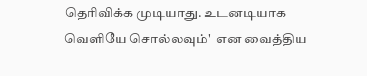தெரிவிக்க முடியாது. உடனடியாக வெளியே சொல்லவும்'  என வைத்திய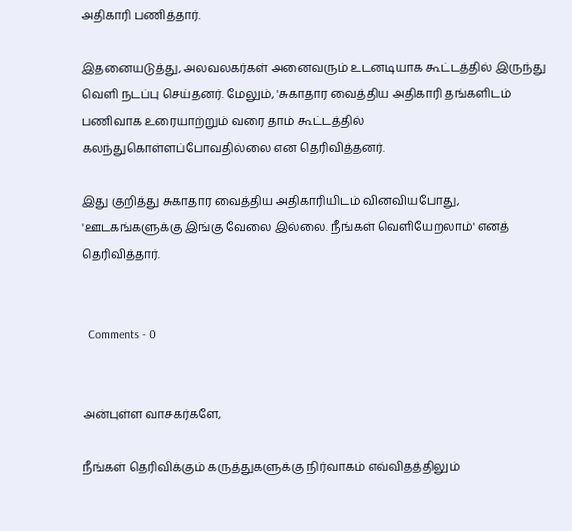அதிகாரி பணித்தார்.

இதனையடுத்து, அலவலகர்கள் அனைவரும் உடனடியாக கூட்டத்தில் இருந்து வெளி நடப்பு செய்தனர். மேலும், 'சுகாதார வைத்திய அதிகாரி தங்களிடம் பணிவாக உரையாற்றும் வரை தாம் கூட்டத்தில் கலந்துகொள்ளப்போவதில்லை என தெரிவித்தனர்.

இது குறித்து சுகாதார வைத்திய அதிகாரியிடம் வினவியபோது, 'ஊடகங்களுக்கு இங்கு வேலை இல்லை. நீங்கள் வெளியேறலாம்' எனத் தெரிவித்தார்.


  Comments - 0


அன்புள்ள வாசகர்களே,

நீங்கள் தெரிவிக்கும் கருத்துகளுக்கு நிர்வாகம் எவ்விதத்திலும்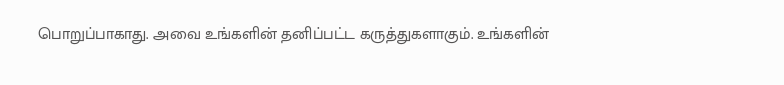பொறுப்பாகாது. அவை உங்களின் தனிப்பட்ட கருத்துகளாகும். உங்களின்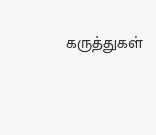கருத்துகள்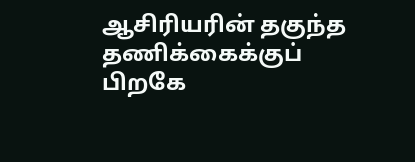ஆசிரியரின் தகுந்த தணிக்கைக்குப் பிறகே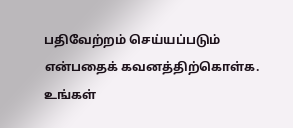பதிவேற்றம் செய்யப்படும் என்பதைக் கவனத்திற்கொள்க. உங்கள்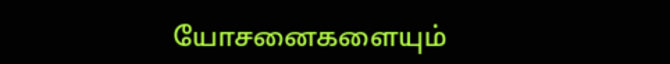யோசனைகளையும்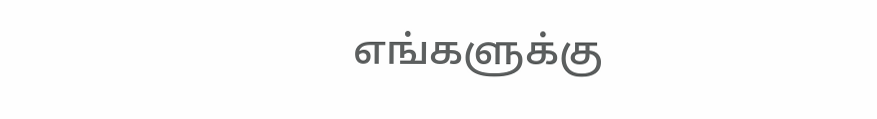எங்களுக்கு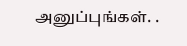அனுப்புங்கள். .